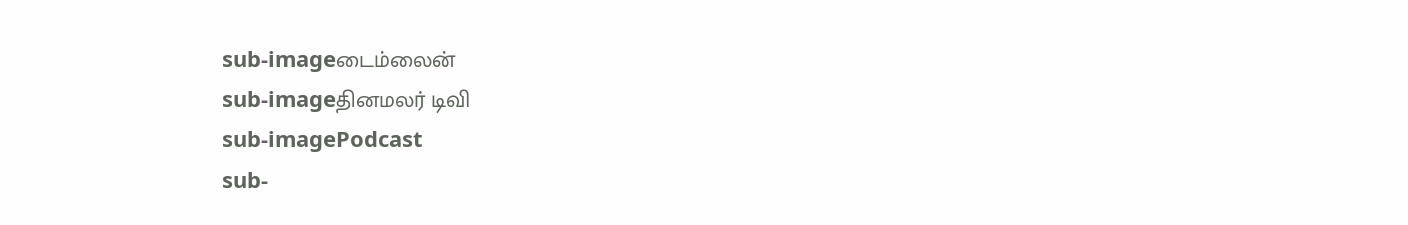sub-imageடைம்லைன்
sub-imageதினமலர் டிவி
sub-imagePodcast
sub-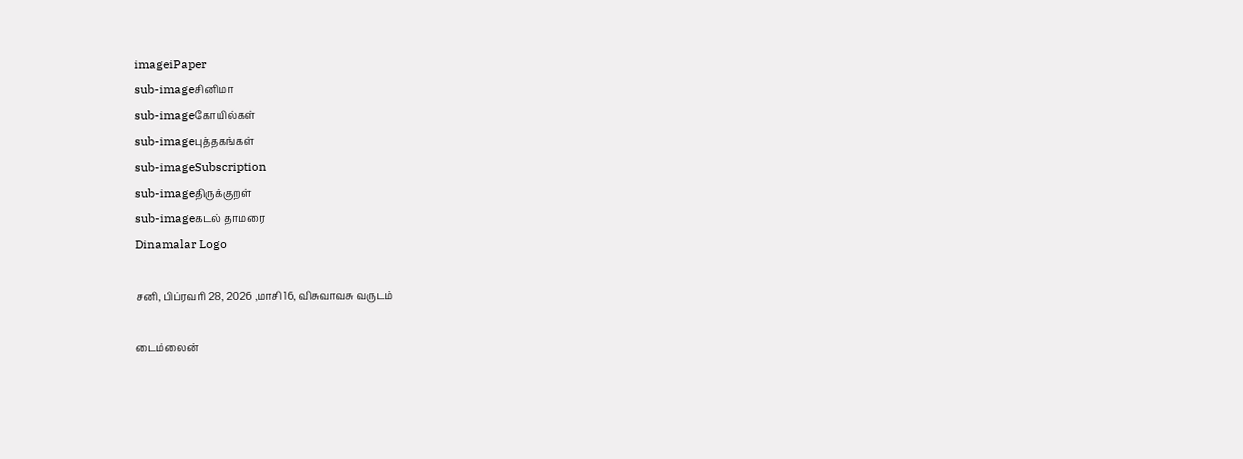imageiPaper
sub-imageசினிமா
sub-imageகோயில்கள்
sub-imageபுத்தகங்கள்
sub-imageSubscription
sub-imageதிருக்குறள்
sub-imageகடல் தாமரை
Dinamalar Logo

சனி, பிப்ரவரி 28, 2026 ,மாசி 16, விசுவாவசு வருடம்

டைம்லைன்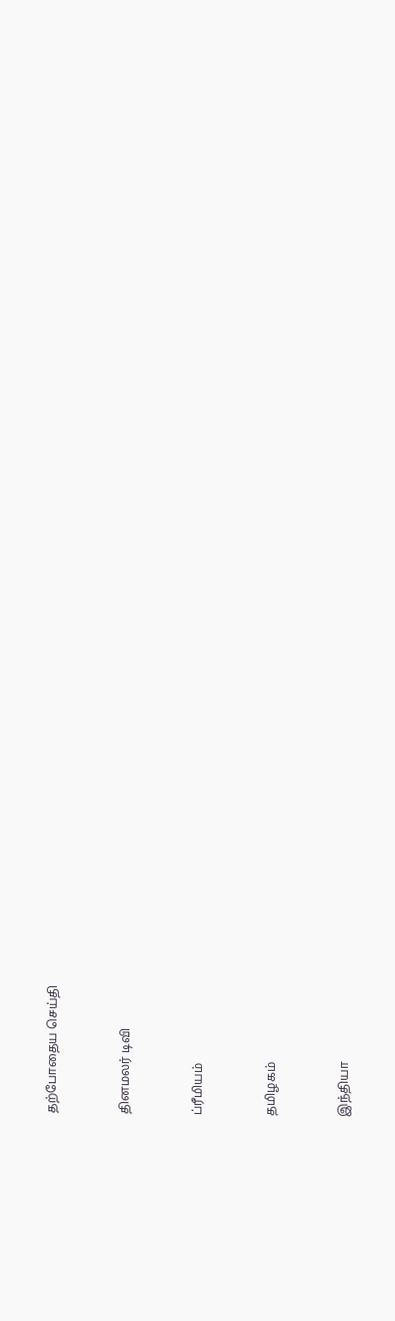தற்போதைய செய்தி


தினமலர் டிவி


ப்ரீமியம்


தமிழகம்


இந்தியா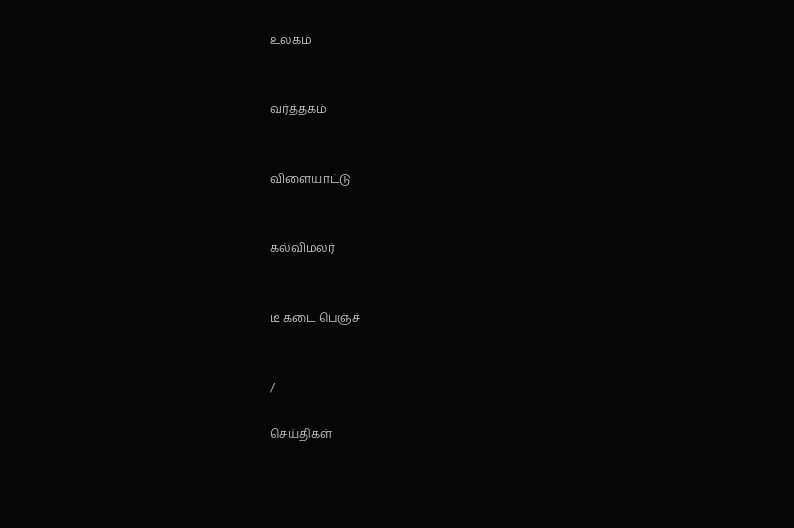உலகம்


வர்த்தகம்


விளையாட்டு


கல்விமலர்


டீ கடை பெஞ்ச்


/

செய்திகள்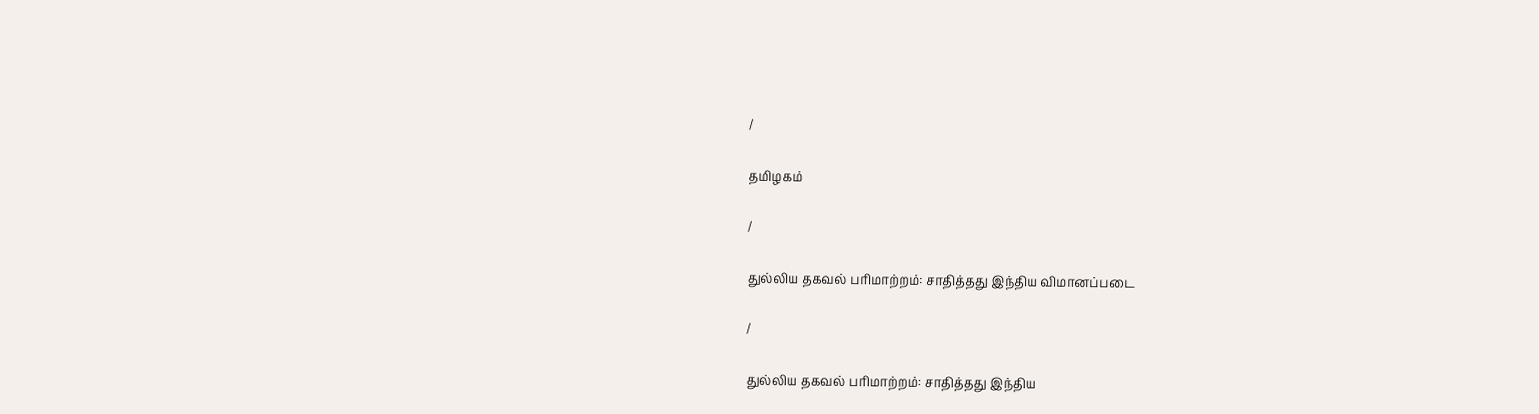/

தமிழகம்

/

துல்லிய தகவல் பரிமாற்றம்: சாதித்தது இந்திய விமானப்படை

/

துல்லிய தகவல் பரிமாற்றம்: சாதித்தது இந்திய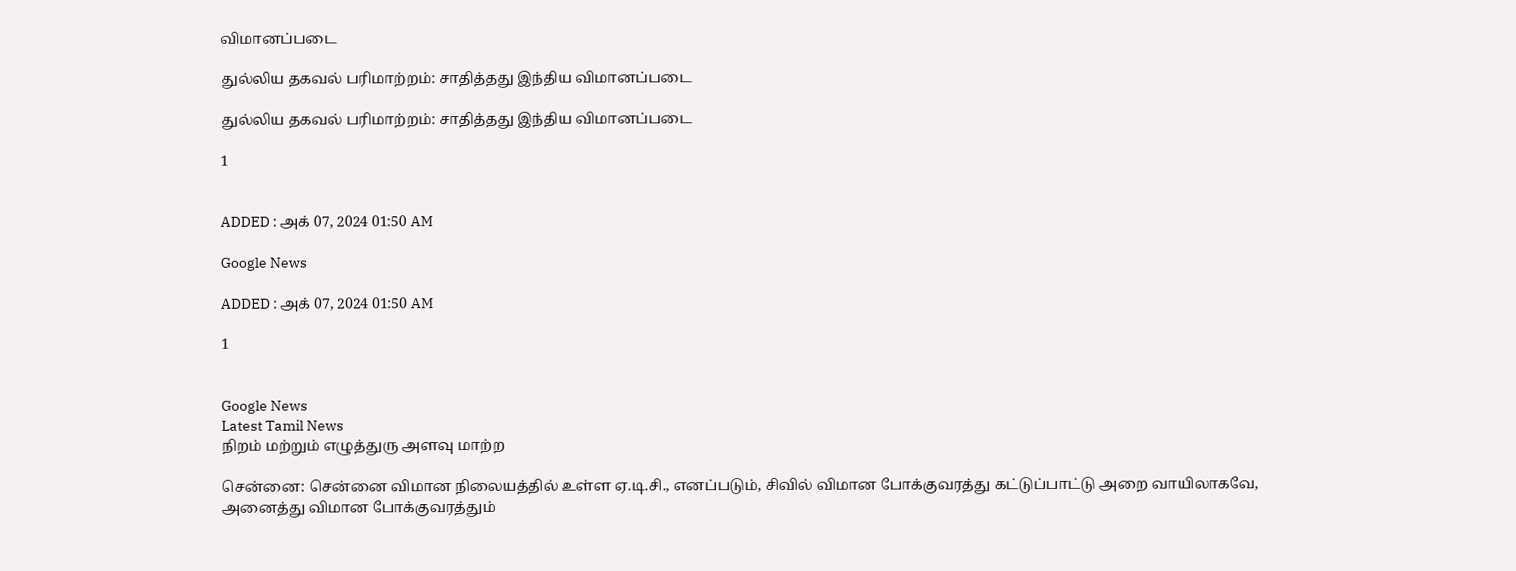விமானப்படை

துல்லிய தகவல் பரிமாற்றம்: சாதித்தது இந்திய விமானப்படை

துல்லிய தகவல் பரிமாற்றம்: சாதித்தது இந்திய விமானப்படை

1


ADDED : அக் 07, 2024 01:50 AM

Google News

ADDED : அக் 07, 2024 01:50 AM

1


Google News
Latest Tamil News
நிறம் மற்றும் எழுத்துரு அளவு மாற்ற

சென்னை: சென்னை விமான நிலையத்தில் உள்ள ஏ.டி.சி., எனப்படும், சிவில் விமான போக்குவரத்து கட்டுப்பாட்டு அறை வாயிலாகவே, அனைத்து விமான போக்குவரத்தும்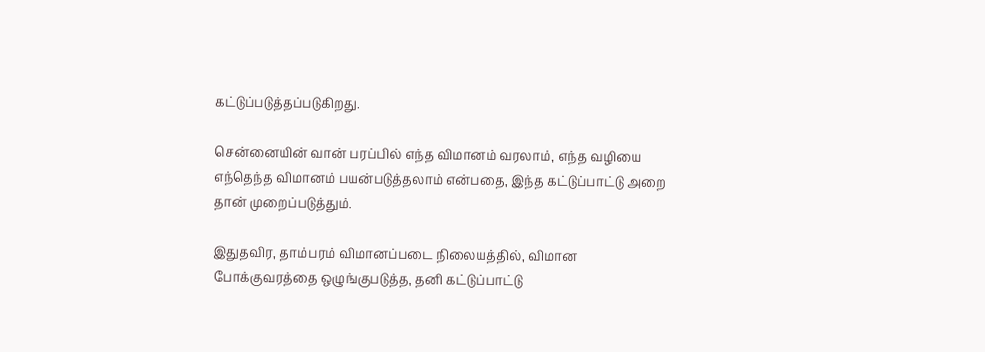கட்டுப்படுத்தப்படுகிறது.

சென்னையின் வான் பரப்பில் எந்த விமானம் வரலாம், எந்த வழியை எந்தெந்த விமானம் பயன்படுத்தலாம் என்பதை, இந்த கட்டுப்பாட்டு அறை தான் முறைப்படுத்தும்.

இதுதவிர, தாம்பரம் விமானப்படை நிலையத்தில், விமான போக்குவரத்தை ஒழுங்குபடுத்த, தனி கட்டுப்பாட்டு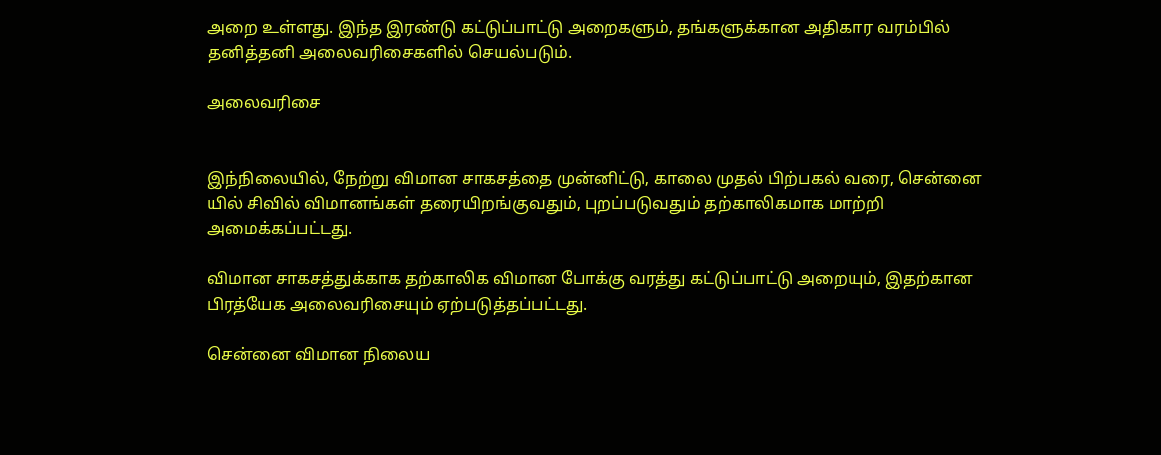அறை உள்ளது. இந்த இரண்டு கட்டுப்பாட்டு அறைகளும், தங்களுக்கான அதிகார வரம்பில் தனித்தனி அலைவரிசைகளில் செயல்படும்.

அலைவரிசை


இந்நிலையில், நேற்று விமான சாகசத்தை முன்னிட்டு, காலை முதல் பிற்பகல் வரை, சென்னை யில் சிவில் விமானங்கள் தரையிறங்குவதும், புறப்படுவதும் தற்காலிகமாக மாற்றி அமைக்கப்பட்டது.

விமான சாகசத்துக்காக தற்காலிக விமான போக்கு வரத்து கட்டுப்பாட்டு அறையும், இதற்கான பிரத்யேக அலைவரிசையும் ஏற்படுத்தப்பட்டது.

சென்னை விமான நிலைய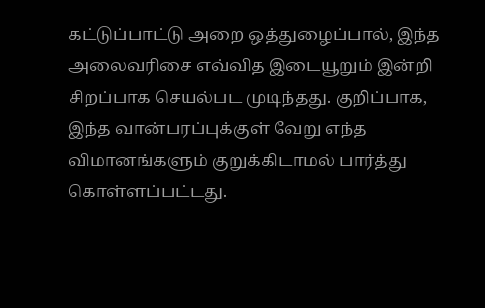கட்டுப்பாட்டு அறை ஒத்துழைப்பால், இந்த அலைவரிசை எவ்வித இடையூறும் இன்றி சிறப்பாக செயல்பட முடிந்தது. குறிப்பாக, இந்த வான்பரப்புக்குள் வேறு எந்த விமானங்களும் குறுக்கிடாமல் பார்த்து கொள்ளப்பட்டது.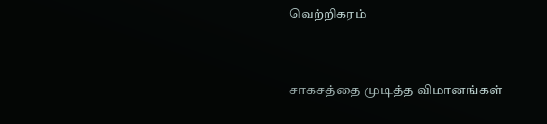வெற்றிகரம்


சாகசத்தை முடித்த விமானங்கள்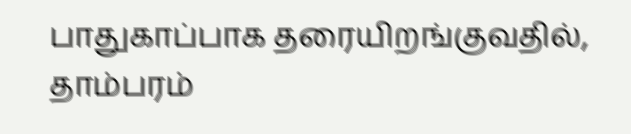பாதுகாப்பாக தரையிறங்குவதில், தாம்பரம்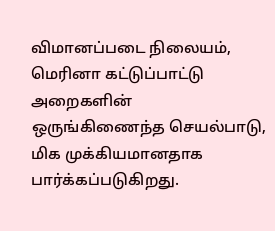விமானப்படை நிலையம், மெரினா கட்டுப்பாட்டு அறைகளின் ஒருங்கிணைந்த செயல்பாடு, மிக முக்கியமானதாக பார்க்கப்படுகிறது.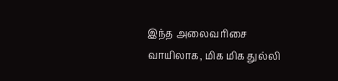இந்த அலைவரிசை வாயிலாக, மிக மிக துல்லி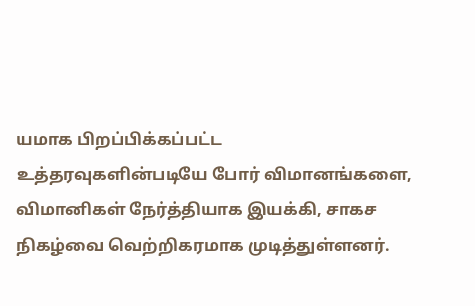யமாக பிறப்பிக்கப்பட்ட உத்தரவுகளின்படியே போர் விமானங்களை, விமானிகள் நேர்த்தியாக இயக்கி, சாகச நிகழ்வை வெற்றிகரமாக முடித்துள்ளனர்.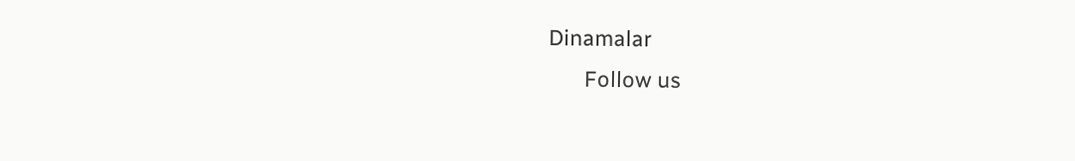Dinamalar
      Follow us